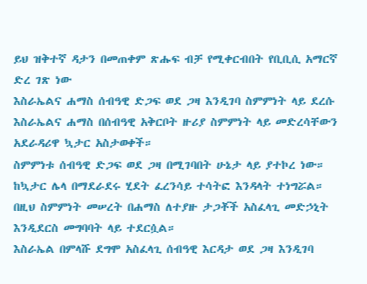ይህ ዝቅተኛ ዳታን በመጠቀም ጽሑፍ ብቻ የሚቀርብበት የቢቢሲ አማርኛ ድረ ገጽ ነው
እስራኤልና ሐማስ ሰብዓዊ ድጋፍ ወደ ጋዛ እንዲገባ ስምምነት ላይ ደረሱ
እስራኤልና ሐማስ በሰብዓዊ አቅርቦት ዙሪያ ስምምነት ላይ መድረሳቸውን አደራዳሪዋ ኳታር አስታወቀች።
ስምምነቱ ሰብዓዊ ድጋፍ ወደ ጋዛ በሚገባበት ሁኔታ ላይ ያተኮረ ነው።
ከኳታር ሌላ በማደራደሩ ሂደት ፈረንሳይ ተሳትፎ እንዳላት ተነግሯል።
በዚህ ስምምነት መሠረት በሐማስ ለተያዙ ታጋቾች አስፈላጊ መድኃኒት እንዲደርስ መግባባት ላይ ተደርሷል።
እስራኤል በምላሹ ደግሞ አስፈላጊ ሰብዓዊ እርዳታ ወደ ጋዛ እንዲገባ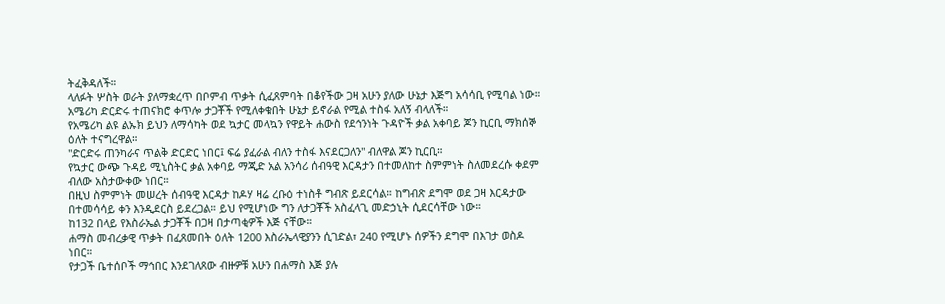ትፈቅዳለች።
ላለፉት ሦስት ወራት ያለማቋረጥ በቦምብ ጥቃት ሲፈጸምባት በቆየችው ጋዛ አሁን ያለው ሁኔታ እጅግ አሳሳቢ የሚባል ነው።
አሜሪካ ድርድሩ ተጠናክሮ ቀጥሎ ታጋቾች የሚለቀቁበት ሁኔታ ይኖራል የሚል ተስፋ አለኝ ብላለች።
የአሜሪካ ልዩ ልኡክ ይህን ለማሳካት ወደ ኳታር መላኳን የዋይት ሐውስ የደኅንነት ጉዳዮች ቃል አቀባይ ጆን ኪርቢ ማክሰኞ ዕለት ተናግረዋል።
"ድርድሩ ጠንካራና ጥልቅ ድርድር ነበር፤ ፍሬ ያፈራል ብለን ተስፋ እናደርጋለን" ብለዋል ጆን ኪርቢ።
የኳታር ውጭ ጉዳይ ሚኒስትር ቃል አቀባይ ማጂድ አል አንሳሪ ሰብዓዊ እርዳታን በተመለከተ ስምምነት ስለመደረሱ ቀደም ብለው አስታውቀው ነበር።
በዚህ ስምምነት መሠረት ሰብዓዊ እርዳታ ከዶሃ ዛሬ ረቡዕ ተነስቶ ግብጽ ይደርሳል። ከግብጽ ደግሞ ወደ ጋዛ እርዳታው በተመሳሳይ ቀን እንዲደርስ ይደረጋል። ይህ የሚሆነው ግን ለታጋቾች አስፈላጊ መድኃኒት ሲደርሳቸው ነው።
ከ132 በላይ የእስራኤል ታጋቾች በጋዛ በታጣቂዎች እጅ ናቸው።
ሐማስ መብረቃዊ ጥቃት በፈጸመበት ዕለት 1200 እስራኤላዊያንን ሲገድል፣ 240 የሚሆኑ ሰዎችን ደግሞ በእገታ ወስዶ ነበር።
የታጋች ቤተሰቦች ማኅበር እንደገለጸው ብዙዎቹ አሁን በሐማስ እጅ ያሉ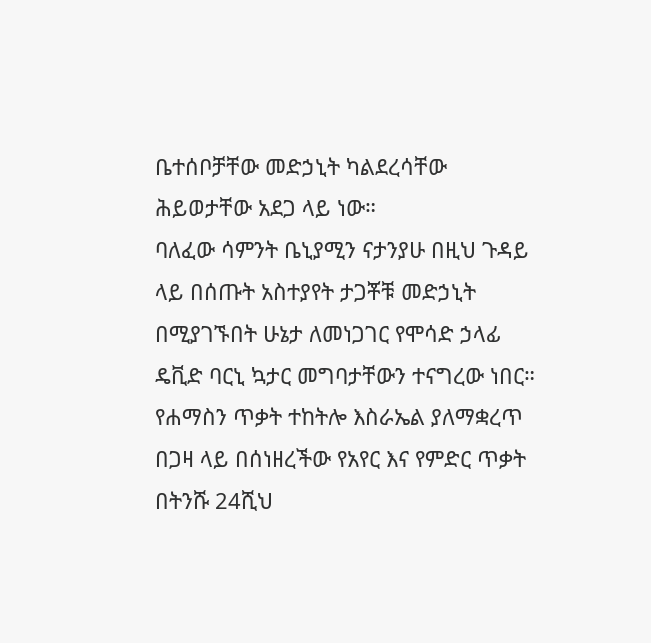ቤተሰቦቻቸው መድኃኒት ካልደረሳቸው ሕይወታቸው አደጋ ላይ ነው።
ባለፈው ሳምንት ቤኒያሚን ናታንያሁ በዚህ ጉዳይ ላይ በሰጡት አስተያየት ታጋቾቹ መድኃኒት በሚያገኙበት ሁኔታ ለመነጋገር የሞሳድ ኃላፊ ዴቪድ ባርኒ ኳታር መግባታቸውን ተናግረው ነበር።
የሐማስን ጥቃት ተከትሎ እስራኤል ያለማቋረጥ በጋዛ ላይ በሰነዘረችው የአየር እና የምድር ጥቃት በትንሹ 24ሺህ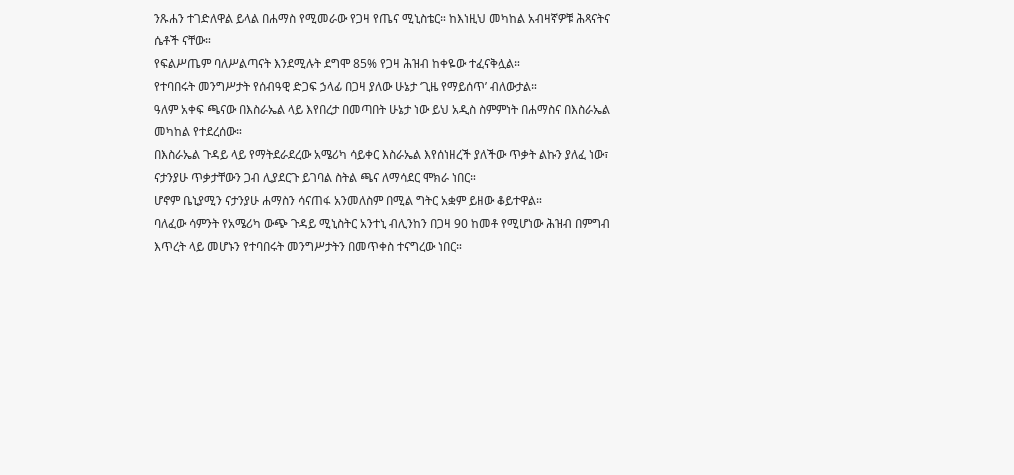ንጹሐን ተገድለዋል ይላል በሐማስ የሚመራው የጋዛ የጤና ሚኒስቴር። ከእነዚህ መካከል አብዛኛዎቹ ሕጻናትና ሴቶች ናቸው።
የፍልሥጤም ባለሥልጣናት እንደሚሉት ደግሞ 85% የጋዛ ሕዝብ ከቀዬው ተፈናቅሏል።
የተባበሩት መንግሥታት የሰብዓዊ ድጋፍ ኃላፊ በጋዛ ያለው ሁኔታ ‘ጊዜ የማይሰጥ’ ብለውታል።
ዓለም አቀፍ ጫናው በእስራኤል ላይ እየበረታ በመጣበት ሁኔታ ነው ይህ አዲስ ስምምነት በሐማስና በእስራኤል መካከል የተደረሰው።
በእስራኤል ጉዳይ ላይ የማትደራደረው አሜሪካ ሳይቀር እስራኤል እየሰነዘረች ያለችው ጥቃት ልኩን ያለፈ ነው፣ ናታንያሁ ጥቃታቸውን ጋብ ሊያደርጉ ይገባል ስትል ጫና ለማሳደር ሞክራ ነበር።
ሆኖም ቤኒያሚን ናታንያሁ ሐማስን ሳናጠፋ አንመለስም በሚል ግትር አቋም ይዘው ቆይተዋል።
ባለፈው ሳምንት የአሜሪካ ውጭ ጉዳይ ሚኒስትር አንተኒ ብሊንከን በጋዛ 90 ከመቶ የሚሆነው ሕዝብ በምግብ እጥረት ላይ መሆኑን የተባበሩት መንግሥታትን በመጥቀስ ተናግረው ነበር።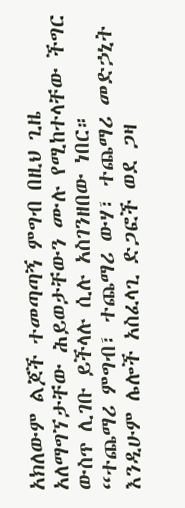አክለውም ልጆች ተመጣጣኝ ምግብ በዚህ ጊዜ አለማግኘታቸው ሕይወታቸውን ሙሉ የሚከተላቸው ችግር ውስጥ ሊገቡ ይችላሉ ሲሉ አስገንዘበው ነበር።
“ተጨማሪ ምግብ፣ ተጨማሪ ውሃ፣ ተጨማሪ መድኃኒት እንዲሁም ሌሎች አስፈላጊ ድጋፎች ወደ ጋዛ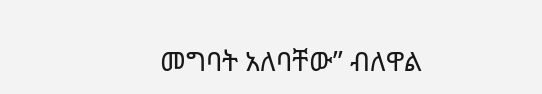መግባት አለባቸው” ብለዋል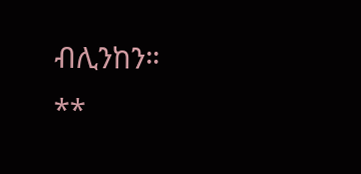ብሊንከን።
**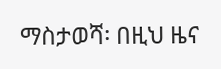ማስታወሻ፡ በዚህ ዜና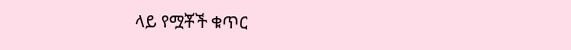ላይ የሟቾች ቁጥር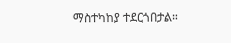ማስተካከያ ተደርጎበታል።